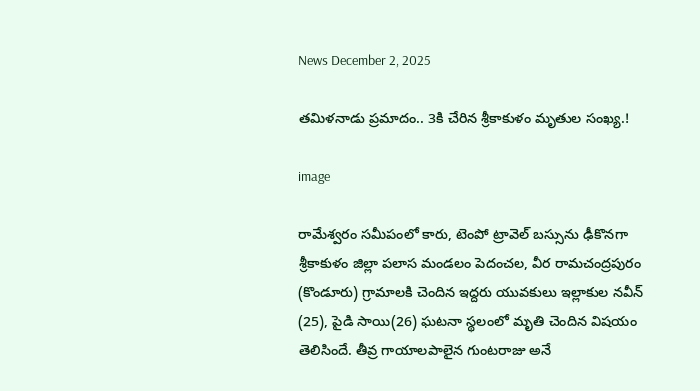News December 2, 2025

తమిళనాడు ప్రమాదం.. 3కి చేరిన శ్రీకాకుళం మృతుల సంఖ్య.!

image

రామేశ్వరం సమీపంలో కారు, టెంపో ట్రావెల్ బస్సును ఢీకొనగా శ్రీకాకుళం జిల్లా పలాస మండలం పెదంచల, వీర రామచంద్రపురం (కొండూరు) గ్రామాలకి చెందిన ఇద్దరు యువకులు ఇల్లాకుల నవీన్ (25), పైడి సాయి(26) ఘటనా స్థలంలో మృతి చెందిన విషయం తెలిసిందే. తీవ్ర గాయాలపాలైన గుంటరాజు అనే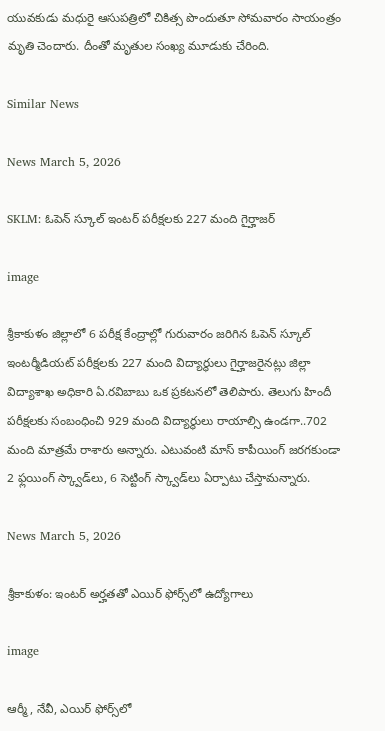యువకుడు మధురై ఆసుపత్రిలో చికిత్స పొందుతూ సోమవారం సాయంత్రం మృతి చెందారు. దీంతో మృతుల సంఖ్య మూడుకు చేరింది.

Similar News

News March 5, 2026

SKLM: ఓపెన్ స్కూల్ ఇంటర్ పరీక్షలకు 227 మంది గైర్హాజర్

image

శ్రీకాకుళం జిల్లాలో 6 పరీక్ష కేంద్రాల్లో గురువారం జరిగిన ఓపెన్ స్కూల్ ఇంటర్మీడియట్ పరీక్షలకు 227 మంది విద్యార్థులు గైర్హాజరైనట్లు జిల్లా విద్యాశాఖ అధికారి ఏ.రవిబాబు ఒక ప్రకటనలో తెలిపారు. తెలుగు హిందీ పరీక్షలకు సంబంధించి 929 మంది విద్యార్థులు రాయాల్సి ఉండగా..702 మంది మాత్రమే రాశారు అన్నారు. ఎటువంటి మాస్ కాపీయింగ్ జరగకుండా 2 ఫ్లయింగ్ స్క్వాడ్‌లు, 6 సెట్టింగ్ స్క్వాడ్‌లు ఏర్పాటు చేస్తామన్నారు.

News March 5, 2026

శ్రీకాకుళం: ఇంటర్ అర్హతతో ఎయిర్ ఫోర్స్‌లో ఉద్యోగాలు

image

ఆర్మీ, నేవీ, ఎయిర్ ఫోర్స్‌లో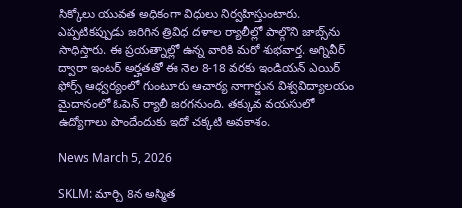సిక్కోలు యువత అధికంగా విధులు నిర్వహిస్తుంటారు. ఎప్పటికప్పుడు జరిగిన త్రివిధ దళాల ర్యాలీల్లో పాల్గొని జాబ్స్‌ను సాధిస్తారు. ఈ ప్రయత్నాల్లో ఉన్న వారికి మరో శుభవార్త. అగ్నివీర్ ద్వారా ఇంటర్ అర్హతతో ఈ నెల 8-18 వరకు ఇండియన్ ఎయిర్ ఫోర్స్‌ ఆధ్వర్యంలో గుంటూరు ఆచార్య నాగార్జున విశ్వవిద్యాలయం మైదానంలో ఓపెన్ ర్యాలీ జరగనుంది. తక్కువ వయసులో ఉద్యోగాలు పొందేందుకు ఇదో చక్కటి అవకాశం.

News March 5, 2026

SKLM: మార్చి 8న అస్మిత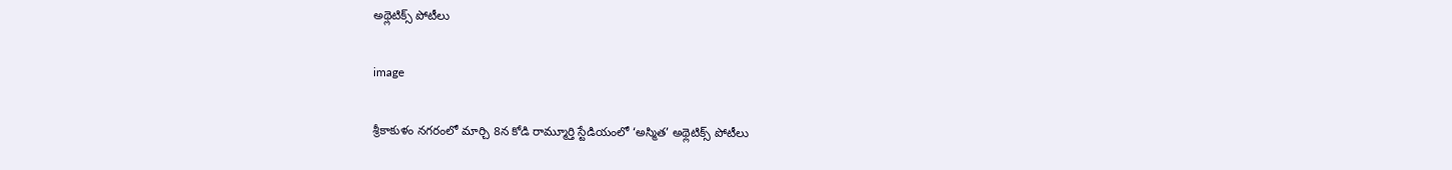అథ్లెటిక్స్ పోటీలు

image

శ్రీకాకుళం నగరంలో మార్చి 8న కోడి రామ్మూర్తి స్టేడియంలో ‘అస్మిత’ అథ్లెటిక్స్ పోటీలు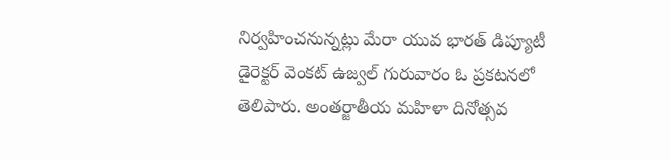నిర్వహించనున్నట్లు మేరా యువ భారత్ డిప్యూటీ డైరెక్టర్ వెంకట్ ఉజ్వల్ గురువారం ఓ ప్రకటనలో తెలిపారు. అంతర్జాతీయ మహిళా దినోత్సవ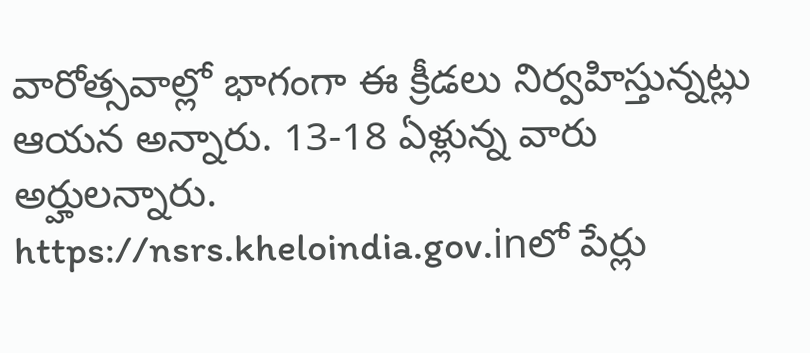వారోత్సవాల్లో భాగంగా ఈ క్రీడలు నిర్వహిస్తున్నట్లు ఆయన అన్నారు. 13-18 ఏళ్లున్న వారు అర్హులన్నారు. https://nsrs.kheloindia.gov.inలో పేర్లు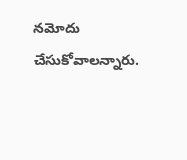నమోదు చేసుకోవాలన్నారు.